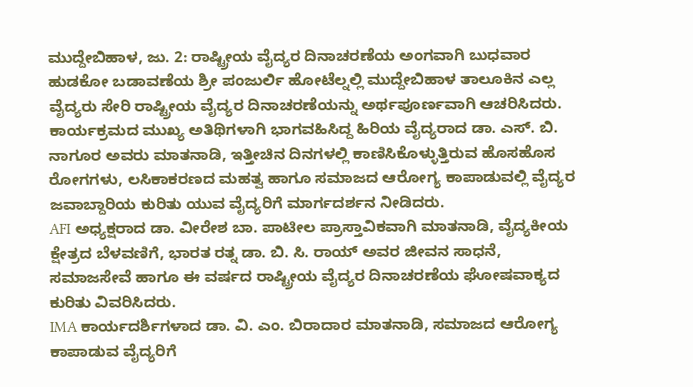ಮುದ್ದೇಬಿಹಾಳ, ಜು. 2: ರಾಷ್ಟ್ರೀಯ ವೈದ್ಯರ ದಿನಾಚರಣೆಯ ಅಂಗವಾಗಿ ಬುಧವಾರ ಹುಡಕೋ ಬಡಾವಣೆಯ ಶ್ರೀ ಪಂಜುರ್ಲಿ ಹೋಟೆಲ್ನಲ್ಲಿ ಮುದ್ದೇಬಿಹಾಳ ತಾಲೂಕಿನ ಎಲ್ಲ ವೈದ್ಯರು ಸೇರಿ ರಾಷ್ಟ್ರೀಯ ವೈದ್ಯರ ದಿನಾಚರಣೆಯನ್ನು ಅರ್ಥಪೂರ್ಣವಾಗಿ ಆಚರಿಸಿದರು.
ಕಾರ್ಯಕ್ರಮದ ಮುಖ್ಯ ಅತಿಥಿಗಳಾಗಿ ಭಾಗವಹಿಸಿದ್ದ ಹಿರಿಯ ವೈದ್ಯರಾದ ಡಾ. ಎಸ್. ಬಿ. ನಾಗೂರ ಅವರು ಮಾತನಾಡಿ, ಇತ್ತೀಚಿನ ದಿನಗಳಲ್ಲಿ ಕಾಣಿಸಿಕೊಳ್ಳುತ್ತಿರುವ ಹೊಸಹೊಸ ರೋಗಗಳು, ಲಸಿಕಾಕರಣದ ಮಹತ್ವ ಹಾಗೂ ಸಮಾಜದ ಆರೋಗ್ಯ ಕಾಪಾಡುವಲ್ಲಿ ವೈದ್ಯರ ಜವಾಬ್ದಾರಿಯ ಕುರಿತು ಯುವ ವೈದ್ಯರಿಗೆ ಮಾರ್ಗದರ್ಶನ ನೀಡಿದರು.
AFI ಅಧ್ಯಕ್ಷರಾದ ಡಾ. ವೀರೇಶ ಬಾ. ಪಾಟೀಲ ಪ್ರಾಸ್ತಾವಿಕವಾಗಿ ಮಾತನಾಡಿ, ವೈದ್ಯಕೀಯ ಕ್ಷೇತ್ರದ ಬೆಳವಣಿಗೆ, ಭಾರತ ರತ್ನ ಡಾ. ಬಿ. ಸಿ. ರಾಯ್ ಅವರ ಜೀವನ ಸಾಧನೆ, ಸಮಾಜಸೇವೆ ಹಾಗೂ ಈ ವರ್ಷದ ರಾಷ್ಟ್ರೀಯ ವೈದ್ಯರ ದಿನಾಚರಣೆಯ ಘೋಷವಾಕ್ಯದ ಕುರಿತು ವಿವರಿಸಿದರು.
IMA ಕಾರ್ಯದರ್ಶಿಗಳಾದ ಡಾ. ವಿ. ಎಂ. ಬಿರಾದಾರ ಮಾತನಾಡಿ, ಸಮಾಜದ ಆರೋಗ್ಯ ಕಾಪಾಡುವ ವೈದ್ಯರಿಗೆ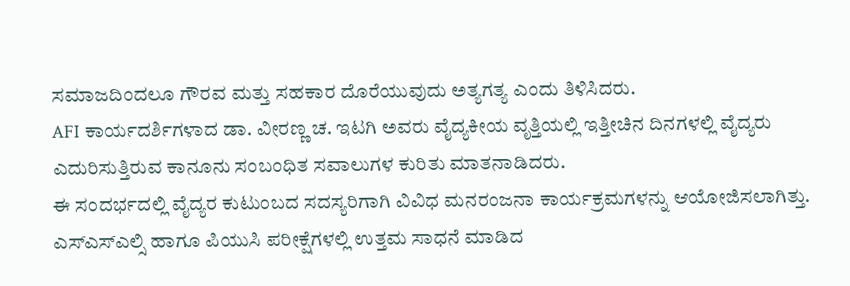ಸಮಾಜದಿಂದಲೂ ಗೌರವ ಮತ್ತು ಸಹಕಾರ ದೊರೆಯುವುದು ಅತ್ಯಗತ್ಯ ಎಂದು ತಿಳಿಸಿದರು.
AFI ಕಾರ್ಯದರ್ಶಿಗಳಾದ ಡಾ. ವೀರಣ್ಣ ಚ. ಇಟಗಿ ಅವರು ವೈದ್ಯಕೀಯ ವೃತ್ತಿಯಲ್ಲಿ ಇತ್ತೀಚಿನ ದಿನಗಳಲ್ಲಿ ವೈದ್ಯರು ಎದುರಿಸುತ್ತಿರುವ ಕಾನೂನು ಸಂಬಂಧಿತ ಸವಾಲುಗಳ ಕುರಿತು ಮಾತನಾಡಿದರು.
ಈ ಸಂದರ್ಭದಲ್ಲಿ ವೈದ್ಯರ ಕುಟುಂಬದ ಸದಸ್ಯರಿಗಾಗಿ ವಿವಿಧ ಮನರಂಜನಾ ಕಾರ್ಯಕ್ರಮಗಳನ್ನು ಆಯೋಜಿಸಲಾಗಿತ್ತು. ಎಸ್ಎಸ್ಎಲ್ಸಿ ಹಾಗೂ ಪಿಯುಸಿ ಪರೀಕ್ಷೆಗಳಲ್ಲಿ ಉತ್ತಮ ಸಾಧನೆ ಮಾಡಿದ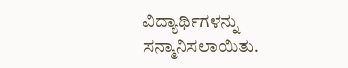ವಿದ್ಯಾರ್ಥಿಗಳನ್ನು ಸನ್ಮಾನಿಸಲಾಯಿತು.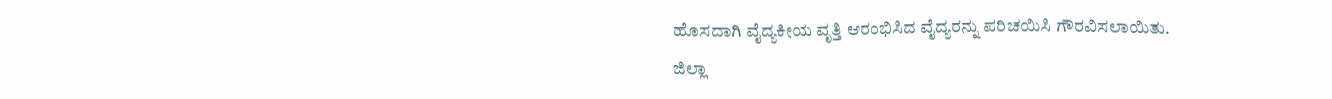ಹೊಸದಾಗಿ ವೈದ್ಯಕೀಯ ವೃತ್ತಿ ಆರಂಭಿಸಿದ ವೈದ್ಯರನ್ನು ಪರಿಚಯಿಸಿ ಗೌರವಿಸಲಾಯಿತು.
ಜಿಲ್ಲಾ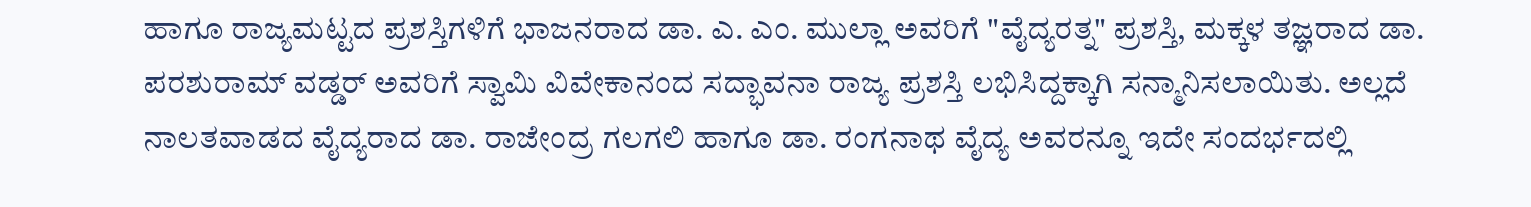ಹಾಗೂ ರಾಜ್ಯಮಟ್ಟದ ಪ್ರಶಸ್ತಿಗಳಿಗೆ ಭಾಜನರಾದ ಡಾ. ಎ. ಎಂ. ಮುಲ್ಲಾ ಅವರಿಗೆ "ವೈದ್ಯರತ್ನ" ಪ್ರಶಸ್ತಿ, ಮಕ್ಕಳ ತಜ್ಞರಾದ ಡಾ. ಪರಶುರಾಮ್ ವಡ್ಡರ್ ಅವರಿಗೆ ಸ್ವಾಮಿ ವಿವೇಕಾನಂದ ಸದ್ಭಾವನಾ ರಾಜ್ಯ ಪ್ರಶಸ್ತಿ ಲಭಿಸಿದ್ದಕ್ಕಾಗಿ ಸನ್ಮಾನಿಸಲಾಯಿತು. ಅಲ್ಲದೆ ನಾಲತವಾಡದ ವೈದ್ಯರಾದ ಡಾ. ರಾಜೇಂದ್ರ ಗಲಗಲಿ ಹಾಗೂ ಡಾ. ರಂಗನಾಥ ವೈದ್ಯ ಅವರನ್ನೂ ಇದೇ ಸಂದರ್ಭದಲ್ಲಿ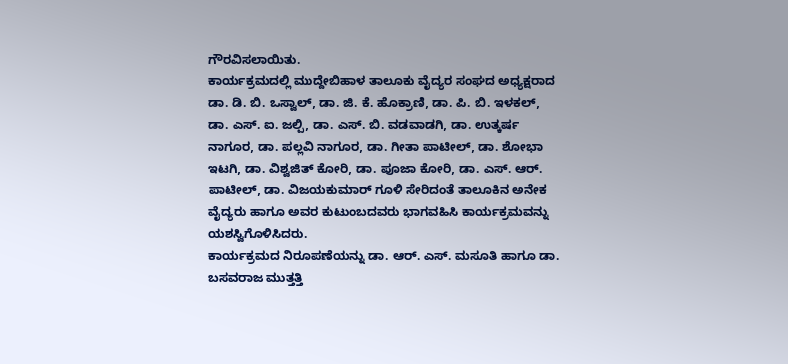ಗೌರವಿಸಲಾಯಿತು.
ಕಾರ್ಯಕ್ರಮದಲ್ಲಿ ಮುದ್ದೇಬಿಹಾಳ ತಾಲೂಕು ವೈದ್ಯರ ಸಂಘದ ಅಧ್ಯಕ್ಷರಾದ ಡಾ. ಡಿ. ಬಿ. ಒಸ್ವಾಲ್, ಡಾ. ಜಿ. ಕೆ. ಹೊಕ್ರಾಣಿ, ಡಾ. ಪಿ. ಬಿ. ಇಳಕಲ್, ಡಾ. ಎಸ್. ಐ. ಜಲ್ಪಿ, ಡಾ. ಎಸ್. ಬಿ. ವಡವಾಡಗಿ, ಡಾ. ಉತ್ಕರ್ಷ ನಾಗೂರ, ಡಾ. ಪಲ್ಲವಿ ನಾಗೂರ, ಡಾ. ಗೀತಾ ಪಾಟೀಲ್, ಡಾ. ಶೋಭಾ ಇಟಗಿ, ಡಾ. ವಿಶ್ವಜಿತ್ ಕೋರಿ, ಡಾ. ಪೂಜಾ ಕೋರಿ, ಡಾ. ಎಸ್. ಆರ್. ಪಾಟೀಲ್, ಡಾ. ವಿಜಯಕುಮಾರ್ ಗೂಳಿ ಸೇರಿದಂತೆ ತಾಲೂಕಿನ ಅನೇಕ ವೈದ್ಯರು ಹಾಗೂ ಅವರ ಕುಟುಂಬದವರು ಭಾಗವಹಿಸಿ ಕಾರ್ಯಕ್ರಮವನ್ನು ಯಶಸ್ವಿಗೊಳಿಸಿದರು.
ಕಾರ್ಯಕ್ರಮದ ನಿರೂಪಣೆಯನ್ನು ಡಾ. ಆರ್. ಎಸ್. ಮಸೂತಿ ಹಾಗೂ ಡಾ. ಬಸವರಾಜ ಮುತ್ತತ್ತಿ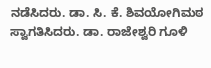ನಡೆಸಿದರು. ಡಾ. ಸಿ. ಕೆ. ಶಿವಯೋಗಿಮಠ ಸ್ವಾಗತಿಸಿದರು. ಡಾ. ರಾಜೇಶ್ವರಿ ಗೂಳಿ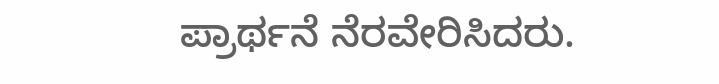ಪ್ರಾರ್ಥನೆ ನೆರವೇರಿಸಿದರು.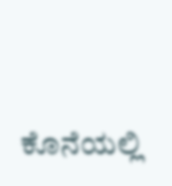ಕೊನೆಯಲ್ಲಿ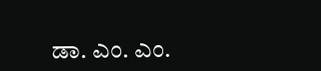ಡಾ. ಎಂ. ಎಂ.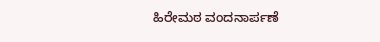ಹಿರೇಮಠ ವಂದನಾರ್ಪಣೆ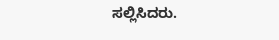ಸಲ್ಲಿಸಿದರು.